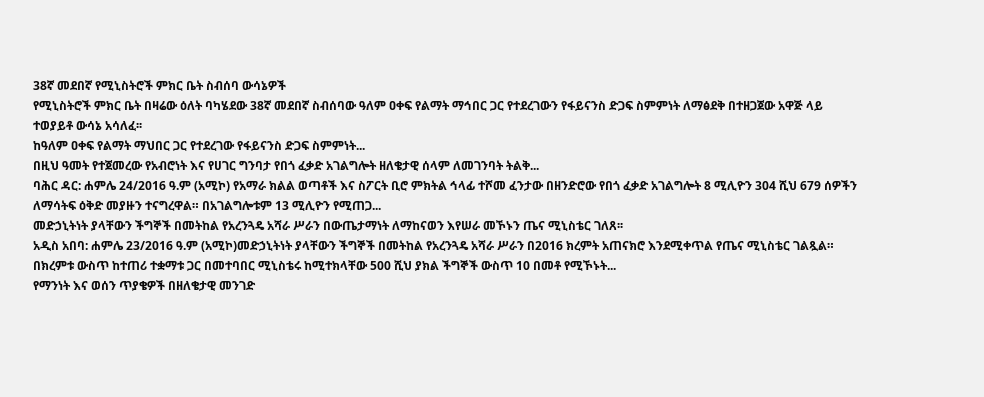38ኛ መደበኛ የሚኒስትሮች ምክር ቤት ስብሰባ ውሳኔዎች
የሚኒስትሮች ምክር ቤት በዛሬው ዕለት ባካሄደው 38ኛ መደበኛ ስብሰባው ዓለም ዐቀፍ የልማት ማኅበር ጋር የተደረገውን የፋይናንስ ድጋፍ ስምምነት ለማፅደቅ በተዘጋጀው አዋጅ ላይ ተወያይቶ ውሳኔ አሳለፈ፡፡
ከዓለም ዐቀፍ የልማት ማህበር ጋር የተደረገው የፋይናንስ ድጋፍ ስምምነት...
በዚህ ዓመት የተጀመረው የአብሮነት እና የሀገር ግንባታ የበጎ ፈቃድ አገልግሎት ዘለቄታዊ ሰላም ለመገንባት ትልቅ...
ባሕር ዳር: ሐምሌ 24/2016 ዓ.ም (አሚኮ) የአማራ ክልል ወጣቶች እና ስፖርት ቢሮ ምክትል ኅላፊ ተሾመ ፈንታው በዘንድሮው የበጎ ፈቃድ አገልግሎት 8 ሚሊዮን 304 ሺህ 679 ሰዎችን ለማሳትፍ ዕቅድ መያዙን ተናግረዋል። በአገልግሎቱም 13 ሚሊዮን የሚጠጋ...
መድኃኒትነት ያላቸውን ችግኞች በመትከል የአረንጓዴ አሻራ ሥራን በውጤታማነት ለማከናወን እየሠራ መኾኑን ጤና ሚኒስቴር ገለጸ፡፡
አዲስ አበባ: ሐምሌ 23/2016 ዓ.ም (አሚኮ)መድኃኒትነት ያላቸውን ችግኞች በመትከል የአረንጓዴ አሻራ ሥራን በ2016 ክረምት አጠናክሮ እንደሚቀጥል የጤና ሚኒስቴር ገልጿል።
በክረምቱ ውስጥ ከተጠሪ ተቋማቱ ጋር በመተባበር ሚኒስቴሩ ከሚተክላቸው 500 ሺህ ያክል ችግኞች ውስጥ 10 በመቶ የሚኾኑት...
የማንነት እና ወሰን ጥያቄዎች በዘለቄታዊ መንገድ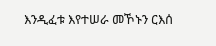እንዲፈቱ እየተሠራ መኾኑን ርእሰ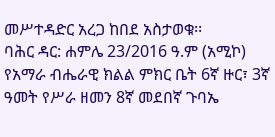መሥተዳድር አረጋ ከበደ አስታወቁ፡፡
ባሕር ዳር: ሐምሌ 23/2016 ዓ.ም (አሚኮ) የአማራ ብሔራዊ ክልል ምክር ቤት 6ኛ ዙር፣ 3ኛ ዓመት የሥራ ዘመን 8ኛ መደበኛ ጉባኤ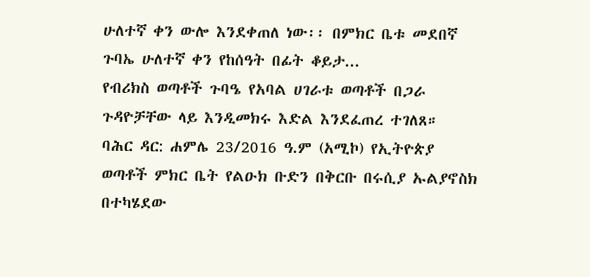ሁለተኛ ቀን ውሎ እንደቀጠለ ነው፡፡ በምክር ቤቱ መደበኛ ጉባኤ ሁለተኛ ቀን የከሰዓት በፊት ቆይታ...
የብሪክስ ወጣቶች ጉባዔ የአባል ሀገራቱ ወጣቶች በጋራ ጉዳዮቻቸው ላይ እንዲመክሩ እድል እንደፈጠረ ተገለጸ።
ባሕር ዳር: ሐምሌ 23/2016 ዓ.ም (አሚኮ) የኢትዮጵያ ወጣቶች ምክር ቤት የልዑክ ቡድን በቅርቡ በሩሲያ ኡልያኖስክ በተካሄደው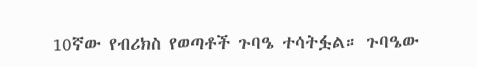10ኛው የብሪክስ የወጣቶች ጉባዔ ተሳትፏል። ጉባዔው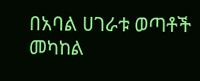በአባል ሀገራቱ ወጣቶች መካከል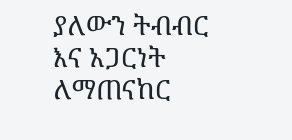ያለውን ትብብር እና አጋርነት ለማጠናከር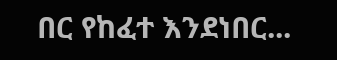በር የከፈተ እንደነበር...